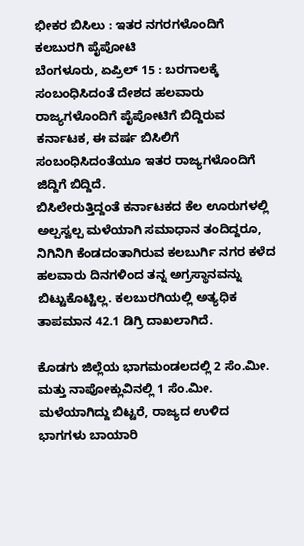ಭೀಕರ ಬಿಸಿಲು : ಇತರ ನಗರಗಳೊಂದಿಗೆ ಕಲಬುರಗಿ ಪೈಪೋಟಿ
ಬೆಂಗಳೂರು, ಏಪ್ರಿಲ್ 15 : ಬರಗಾಲಕ್ಕೆ ಸಂಬಂಧಿಸಿದಂತೆ ದೇಶದ ಹಲವಾರು ರಾಜ್ಯಗಳೊಂದಿಗೆ ಪೈಪೋಟಿಗೆ ಬಿದ್ದಿರುವ ಕರ್ನಾಟಕ, ಈ ವರ್ಷ ಬಿಸಿಲಿಗೆ ಸಂಬಂಧಿಸಿದಂತೆಯೂ ಇತರ ರಾಜ್ಯಗಳೊಂದಿಗೆ ಜಿದ್ದಿಗೆ ಬಿದ್ದಿದೆ.
ಬಿಸಿಲೇರುತ್ತಿದ್ದಂತೆ ಕರ್ನಾಟಕದ ಕೆಲ ಊರುಗಳಲ್ಲಿ ಅಲ್ಪಸ್ವಲ್ಪ ಮಳೆಯಾಗಿ ಸಮಾಧಾನ ತಂದಿದ್ದರೂ, ನಿಗಿನಿಗಿ ಕೆಂಡದಂತಾಗಿರುವ ಕಲಬುರ್ಗಿ ನಗರ ಕಳೆದ ಹಲವಾರು ದಿನಗಳಿಂದ ತನ್ನ ಅಗ್ರಸ್ಥಾನವನ್ನು ಬಿಟ್ಟುಕೊಟ್ಟಿಲ್ಲ. ಕಲಬುರಗಿಯಲ್ಲಿ ಅತ್ಯಧಿಕ ತಾಪಮಾನ 42.1 ಡಿಗ್ರಿ ದಾಖಲಾಗಿದೆ.

ಕೊಡಗು ಜಿಲ್ಲೆಯ ಭಾಗಮಂಡಲದಲ್ಲಿ 2 ಸೆಂ.ಮೀ. ಮತ್ತು ನಾಪೋಕ್ಲುವಿನಲ್ಲಿ 1 ಸೆಂ.ಮೀ. ಮಳೆಯಾಗಿದ್ದು ಬಿಟ್ಟರೆ, ರಾಜ್ಯದ ಉಳಿದ ಭಾಗಗಳು ಬಾಯಾರಿ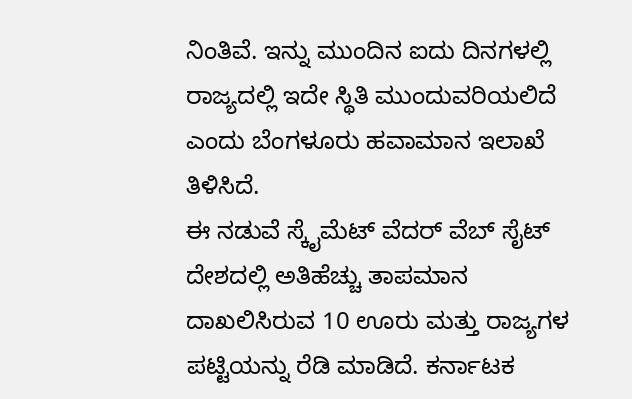ನಿಂತಿವೆ. ಇನ್ನು ಮುಂದಿನ ಐದು ದಿನಗಳಲ್ಲಿ ರಾಜ್ಯದಲ್ಲಿ ಇದೇ ಸ್ಥಿತಿ ಮುಂದುವರಿಯಲಿದೆ ಎಂದು ಬೆಂಗಳೂರು ಹವಾಮಾನ ಇಲಾಖೆ ತಿಳಿಸಿದೆ.
ಈ ನಡುವೆ ಸ್ಕೈಮೆಟ್ ವೆದರ್ ವೆಬ್ ಸೈಟ್ ದೇಶದಲ್ಲಿ ಅತಿಹೆಚ್ಚು ತಾಪಮಾನ ದಾಖಲಿಸಿರುವ 10 ಊರು ಮತ್ತು ರಾಜ್ಯಗಳ ಪಟ್ಟಿಯನ್ನು ರೆಡಿ ಮಾಡಿದೆ. ಕರ್ನಾಟಕ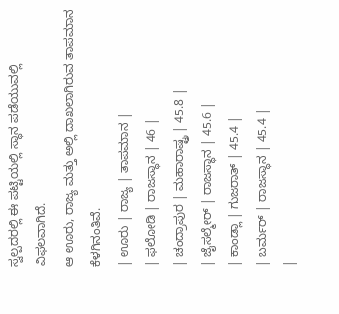ಸ್ವಲ್ಪದರಲ್ಲಿ ಈ ಪಟ್ಟಿಯಲ್ಲಿ ಸ್ಥಾನ ಪಡೆಯುವಲ್ಲಿ ವಿಫಲವಾಗಿದೆ.
ಆ ಊರು, ರಾಜ್ಯ ಮತ್ತು ಅಲ್ಲಿ ದಾಖಲಾಗಿರುವ ತಾಪಮಾನ ಕೆಳಗಿನಂತಿವೆ.
| ಊರು | ರಾಜ್ಯ | ತಾಪಮಾನ |
| ಫಲೋಡಿ | ರಾಜಸ್ಥಾನ | 46 |
| ಚಂದ್ರಾಪುರ | ಮಹಾರಾಷ್ಟ್ರ | 45.8 |
| ಜೈಸಲ್ಮೇರ್ | ರಾಜಸ್ಥಾನ | 45.6 |
| ಕಾಂಡ್ಲಾ | ಗುಜರಾತ್ | 45.4 |
| ಬರ್ಮರ್ | ರಾಜಸ್ಥಾನ | 45.4 |
|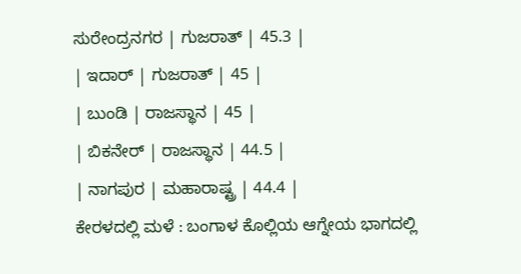ಸುರೇಂದ್ರನಗರ | ಗುಜರಾತ್ | 45.3 |
| ಇದಾರ್ | ಗುಜರಾತ್ | 45 |
| ಬುಂಡಿ | ರಾಜಸ್ಥಾನ | 45 |
| ಬಿಕನೇರ್ | ರಾಜಸ್ಥಾನ | 44.5 |
| ನಾಗಪುರ | ಮಹಾರಾಷ್ಟ್ರ | 44.4 |
ಕೇರಳದಲ್ಲಿ ಮಳೆ : ಬಂಗಾಳ ಕೊಲ್ಲಿಯ ಆಗ್ನೇಯ ಭಾಗದಲ್ಲಿ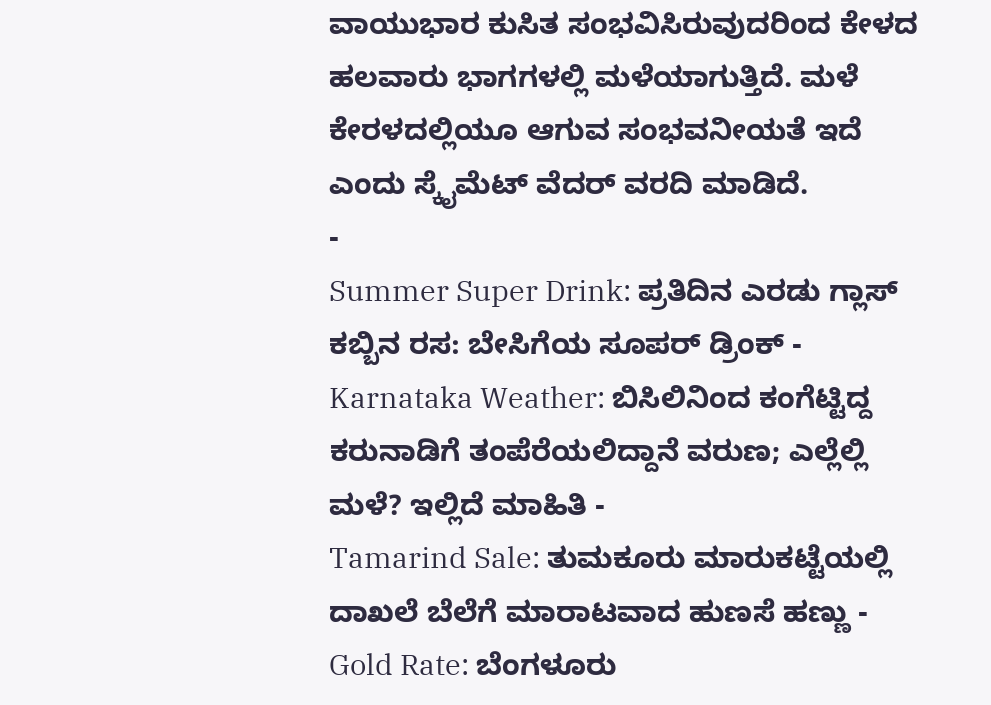ವಾಯುಭಾರ ಕುಸಿತ ಸಂಭವಿಸಿರುವುದರಿಂದ ಕೇಳದ ಹಲವಾರು ಭಾಗಗಳಲ್ಲಿ ಮಳೆಯಾಗುತ್ತಿದೆ. ಮಳೆ ಕೇರಳದಲ್ಲಿಯೂ ಆಗುವ ಸಂಭವನೀಯತೆ ಇದೆ ಎಂದು ಸ್ಕೈಮೆಟ್ ವೆದರ್ ವರದಿ ಮಾಡಿದೆ.
-
Summer Super Drink: ಪ್ರತಿದಿನ ಎರಡು ಗ್ಲಾಸ್ ಕಬ್ಬಿನ ರಸ: ಬೇಸಿಗೆಯ ಸೂಪರ್ ಡ್ರಿಂಕ್ -
Karnataka Weather: ಬಿಸಿಲಿನಿಂದ ಕಂಗೆಟ್ಟಿದ್ದ ಕರುನಾಡಿಗೆ ತಂಪೆರೆಯಲಿದ್ದಾನೆ ವರುಣ; ಎಲ್ಲೆಲ್ಲಿ ಮಳೆ? ಇಲ್ಲಿದೆ ಮಾಹಿತಿ -
Tamarind Sale: ತುಮಕೂರು ಮಾರುಕಟ್ಟೆಯಲ್ಲಿ ದಾಖಲೆ ಬೆಲೆಗೆ ಮಾರಾಟವಾದ ಹುಣಸೆ ಹಣ್ಣು -
Gold Rate: ಬೆಂಗಳೂರು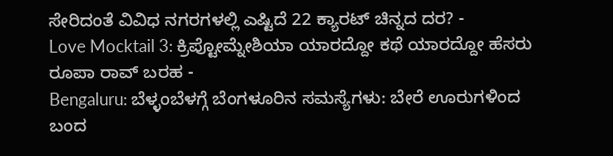ಸೇರಿದಂತೆ ವಿವಿಧ ನಗರಗಳಲ್ಲಿ ಎಷ್ಟಿದೆ 22 ಕ್ಯಾರಟ್ ಚಿನ್ನದ ದರ? -
Love Mocktail 3: ಕ್ರಿಪ್ಟೋಮ್ನೇಶಿಯಾ ಯಾರದ್ದೋ ಕಥೆ ಯಾರದ್ದೋ ಹೆಸರು ರೂಪಾ ರಾವ್ ಬರಹ -
Bengaluru: ಬೆಳ್ಳಂಬೆಳಗ್ಗೆ ಬೆಂಗಳೂರಿನ ಸಮಸ್ಯೆಗಳು: ಬೇರೆ ಊರುಗಳಿಂದ ಬಂದ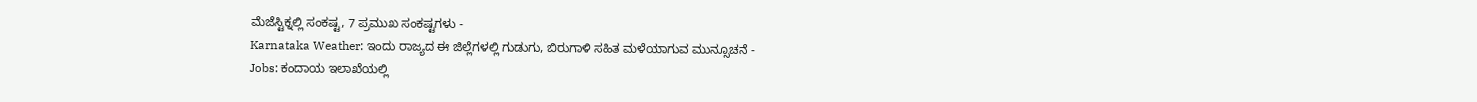ಮೆಜೆಸ್ಟಿಕ್ನಲ್ಲಿ ಸಂಕಷ್ಟ, 7 ಪ್ರಮುಖ ಸಂಕಷ್ಟಗಳು -
Karnataka Weather: ಇಂದು ರಾಜ್ಯದ ಈ ಜಿಲ್ಲೆಗಳಲ್ಲಿ ಗುಡುಗು, ಬಿರುಗಾಳಿ ಸಹಿತ ಮಳೆಯಾಗುವ ಮುನ್ಸೂಚನೆ -
Jobs: ಕಂದಾಯ ಇಲಾಖೆಯಲ್ಲಿ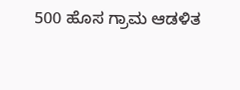500 ಹೊಸ ಗ್ರಾಮ ಆಡಳಿತ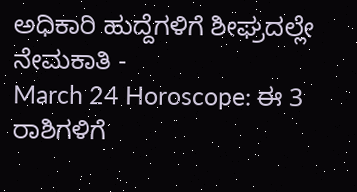ಅಧಿಕಾರಿ ಹುದ್ದೆಗಳಿಗೆ ಶೀಘ್ರದಲ್ಲೇ ನೇಮಕಾತಿ -
March 24 Horoscope: ಈ 3 ರಾಶಿಗಳಿಗೆ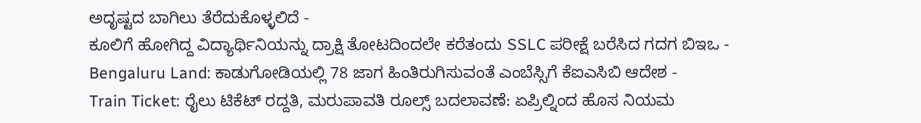ಅದೃಷ್ಟದ ಬಾಗಿಲು ತೆರೆದುಕೊಳ್ಳಲಿದೆ -
ಕೂಲಿಗೆ ಹೋಗಿದ್ದ ವಿದ್ಯಾರ್ಥಿನಿಯನ್ನು ದ್ರಾಕ್ಷಿ ತೋಟದಿಂದಲೇ ಕರೆತಂದು SSLC ಪರೀಕ್ಷೆ ಬರೆಸಿದ ಗದಗ ಬಿಇಒ -
Bengaluru Land: ಕಾಡುಗೋಡಿಯಲ್ಲಿ 78 ಜಾಗ ಹಿಂತಿರುಗಿಸುವಂತೆ ಎಂಬೆಸ್ಸಿಗೆ ಕೆಐಎಸಿಬಿ ಆದೇಶ -
Train Ticket: ರೈಲು ಟಿಕೆಟ್ ರದ್ದತಿ, ಮರುಪಾವತಿ ರೂಲ್ಸ್ ಬದಲಾವಣೆ: ಏಪ್ರಿಲ್ನಿಂದ ಹೊಸ ನಿಯಮ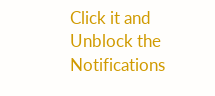Click it and Unblock the Notifications